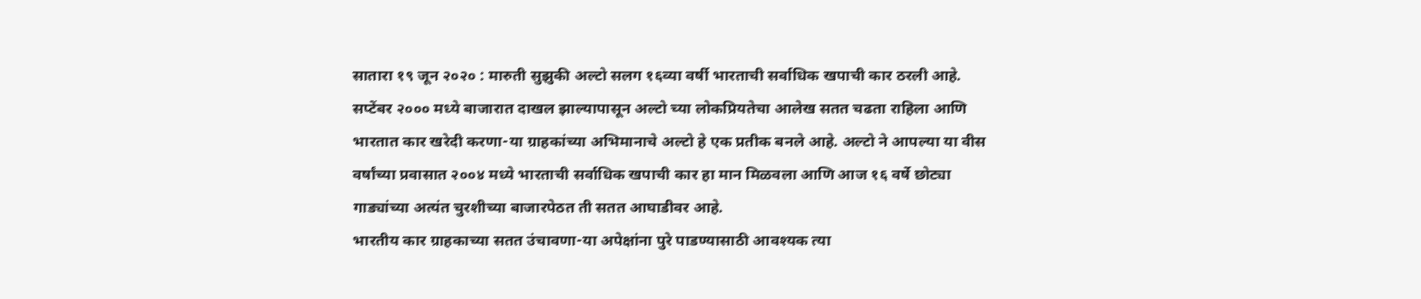सातारा १९ जून २०२० : मारुती सुझुकी अल्टो सलग १६व्या वर्षी भारताची सर्वाधिक खपाची कार ठरली आहे. सप्टेंबर २००० मध्ये बाजारात दाखल झाल्यापासून अल्टो च्या लोकप्रियतेचा आलेख सतत चढता राहिला आणि भारतात कार खरेदी करणा-या ग्राहकांच्या अभिमानाचे अल्टो हे एक प्रतीक बनले आहे. अल्टो ने आपल्या या वीस वर्षांच्या प्रवासात २००४ मध्ये भारताची सर्वाधिक खपाची कार हा मान मिळवला आणि आज १६ वर्षे छोट्या गाड्यांच्या अत्यंत चुरशीच्या बाजारपेठत ती सतत आघाडीवर आहे.
भारतीय कार ग्राहकाच्या सतत उंचावणा-या अपेक्षांना पुरे पाडण्यासाठी आवश्यक त्या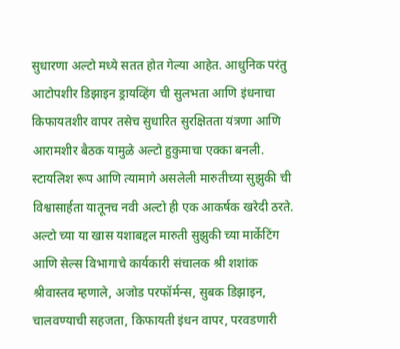सुधारणा अल्टो मध्ये सतत होत गेल्या आहेत. आधुनिक परंतु आटोपशीर डिझाइन ड्रायव्हिंग ची सुलभता आणि इंधनाचा किफायतशीर वापर तसेच सुधारित सुरक्षितता यंत्रणा आणि आरामशीर बैठक यामुळे अल्टो हुकुमाचा एक्का बनली. स्टायलिश रूप आणि त्यामागे असलेली मारुतीच्या सुझुकी ची विश्वासार्हता यातूनच नवी अल्टो ही एक आकर्षक खरेदी ठरते.
अल्टो च्या या खास यशाबद्दल मारुती सुझुकी च्या मार्केटिंग आणि सेल्स विभागाचे कार्यकारी संचालक श्री शशांक श्रीवास्तव म्हणाले, अजोड परफॉर्मन्स, सुबक डिझाइन, चालवण्याची सहजता, किफायती इंधन वापर, परवडणारी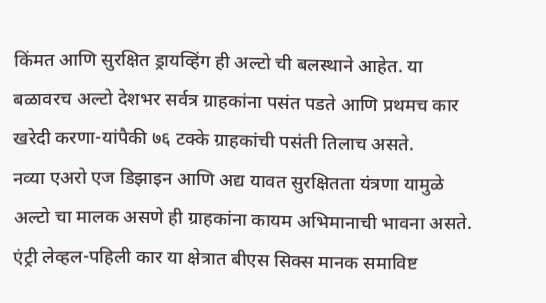किंमत आणि सुरक्षित ड्रायव्हिंग ही अल्टो ची बलस्थाने आहेत. या बळावरच अल्टो देशभर सर्वत्र ग्राहकांना पसंत पडते आणि प्रथमच कार खरेदी करणा-यांपैकी ७६ टक्के ग्राहकांची पसंती तिलाच असते.
नव्या एअरो एज डिझाइन आणि अद्य यावत सुरक्षितता यंत्रणा यामुळे अल्टो चा मालक असणे ही ग्राहकांना कायम अभिमानाची भावना असते. एंट्री लेव्हल-पहिली कार या क्षेत्रात बीएस सिक्स मानक समाविष्ट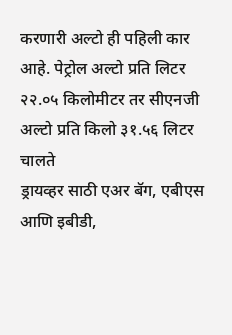करणारी अल्टो ही पहिली कार आहे. पेट्रोल अल्टो प्रति लिटर २२.०५ किलोमीटर तर सीएनजी अल्टो प्रति किलो ३१.५६ लिटर चालते
ड्रायव्हर साठी एअर बॅग, एबीएस आणि इबीडी,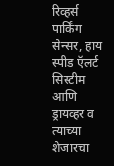रिव्हर्स पार्किंग सेन्सर, हाय स्पीड ऍलर्ट सिस्टीम आणि ड्रायव्हर व त्याच्या शेजारचा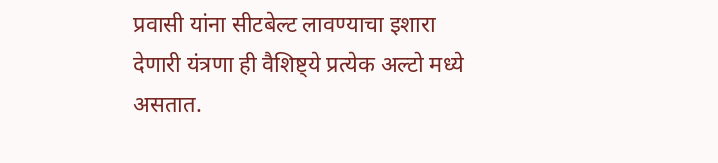प्रवासी यांना सीटबेल्ट लावण्याचा इशारा देणारी यंत्रणा ही वैशिष्ट्ये प्रत्येक अल्टो मध्ये असतात.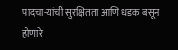पादचा-यांची सुरक्षितता आणि धडक बसून होणारे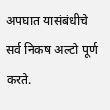अपघात यासंबंधीचे सर्व निकष अल्टो पूर्ण करते.